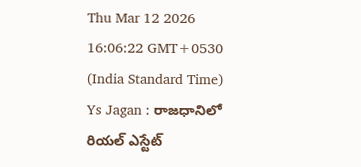Thu Mar 12 2026 16:06:22 GMT+0530 (India Standard Time)
Ys Jagan : రాజధానిలో రియల్ ఎస్టేట్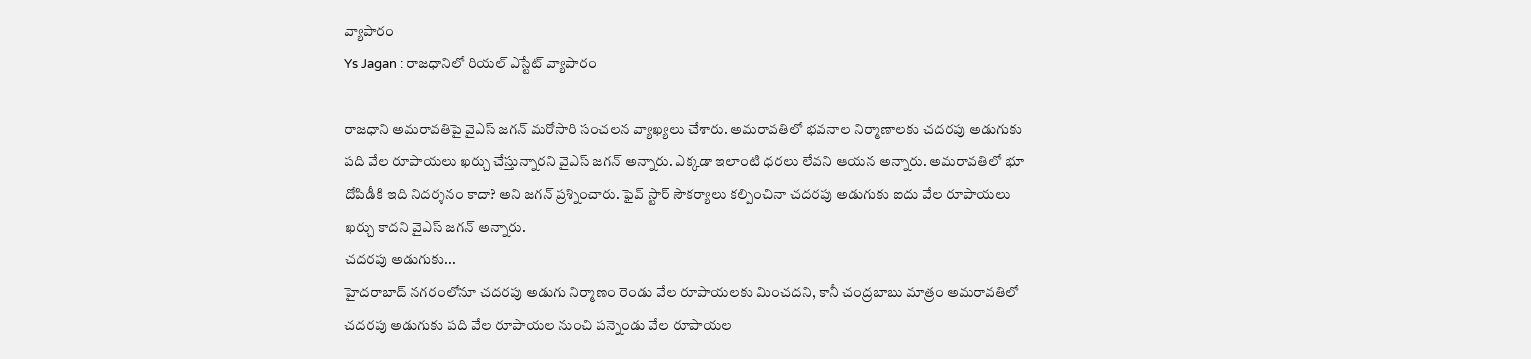వ్యాపారం
Ys Jagan : రాజధానిలో రియల్ ఎస్టేట్ వ్యాపారం

రాజధాని అమరావతిపై వైఎస్ జగన్ మరోసారి సంచలన వ్యాఖ్యలు చేశారు. అమరావతిలో భవనాల నిర్మాణాలకు చదరపు అడుగుకు పది వేల రూపాయలు ఖర్చు చేస్తున్నారని వైఎస్ జగన్ అన్నారు. ఎక్కడా ఇలాంటి ధరలు లేవని ఆయన అన్నారు. అమరావతిలో భూ దోపిడీకి ఇది నిదర్శనం కాదా? అని జగన్ ప్రశ్నించారు. ఫైవ్ స్టార్ సౌకర్యాలు కల్పించినా చదరపు అడుగుకు ఐదు వేల రూపాయలు ఖర్చు కాదని వైఎస్ జగన్ అన్నారు.
చదరపు అడుగుకు...
హైదరాబాద్ నగరంలోనూ చదరపు అడుగు నిర్మాణం రెండు వేల రూపాయలకు మించదని, కానీ చంద్రబాబు మాత్రం అమరావతిలో చదరపు అడుగుకు పది వేల రూపాయల నుంచి పన్నెండు వేల రూపాయల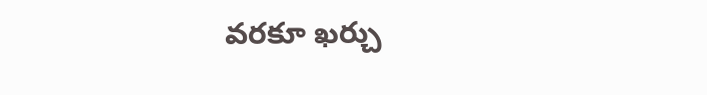వరకూ ఖర్చు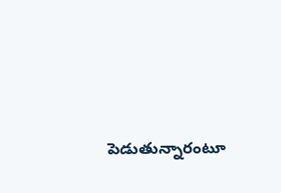పెడుతున్నారంటూ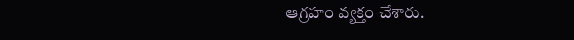ఆగ్రహం వ్యక్తం చేశారు.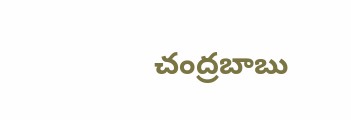చంద్రబాబు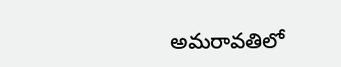అమరావతిలో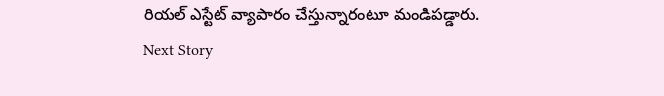రియల్ ఎస్టేట్ వ్యాపారం చేస్తున్నారంటూ మండిపడ్డారు.
Next Story